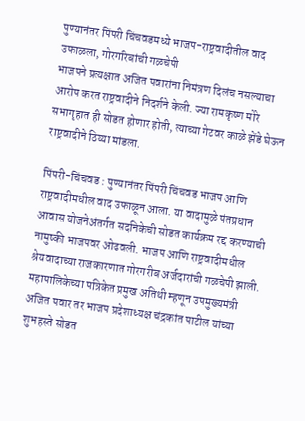पुण्यानंतर पिंपरी चिंचवडमध्ये भाजप-राष्ट्रवादीतील वाद उफाळला, गोरगरिबांची गळचेपी
भाजपने प्रत्यक्षात अजित पवारांना निमंत्रण दिलंच नसल्याचा आरोप करत राष्ट्रवादीने निदर्शने केली. ज्या रामकृष्ण मोरे सभागृहात ही सोडत होणार होती, त्याच्या गेटवर काळे झेंडे घेऊन राष्ट्रवादीने ठिय्या मांडला.

पिंपरी-चिंचवड : पुण्यानंतर पिंपरी चिंचवड भाजप आणि राष्ट्रवादीमधील वाद उफाळून आला. या वादामुळे पंतप्रधान आवास योजनेअंतर्गत सदनिकेची सोडत कार्यक्रम रद्द करण्याची नामुष्की भाजपवर ओढवली. भाजप आणि राष्ट्रवादीमधील श्रेयवादाच्या राजकारणात गोरगरीब अर्जदारांची गळचेपी झाली. महापालिकेच्या पत्रिकेत प्रमुख अतिथी म्हणून उपमुख्यमंत्री अजित पवार तर भाजप प्रदेशाध्यक्ष चंद्रकांत पाटील यांच्या शुभहस्ते सोडत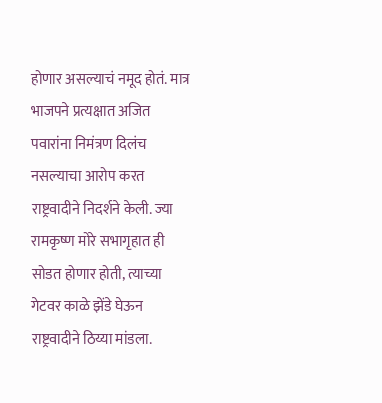होणार असल्याचं नमूद होतं. मात्र भाजपने प्रत्यक्षात अजित पवारांना निमंत्रण दिलंच नसल्याचा आरोप करत राष्ट्रवादीने निदर्शने केली. ज्या रामकृष्ण मोरे सभागृहात ही सोडत होणार होती, त्याच्या गेटवर काळे झेंडे घेऊन राष्ट्रवादीने ठिय्या मांडला.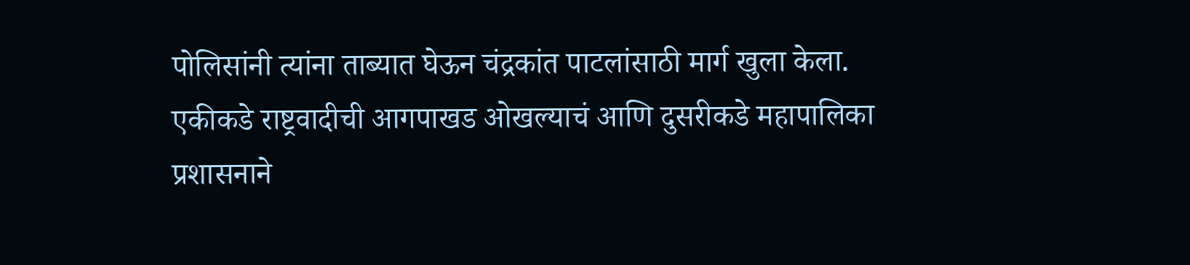पोलिसांनी त्यांना ताब्यात घेऊन चंद्रकांत पाटलांसाठी मार्ग खुला केला.
एकीकडे राष्ट्रवादीची आगपाखड ओखल्याचं आणि दुसरीकडे महापालिका प्रशासनाने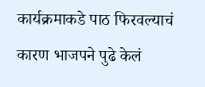कार्यक्रमाकडे पाठ फिरवल्याचं कारण भाजपने पुढे केलं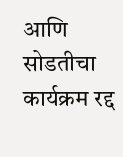आणि सोडतीचा कार्यक्रम रद्द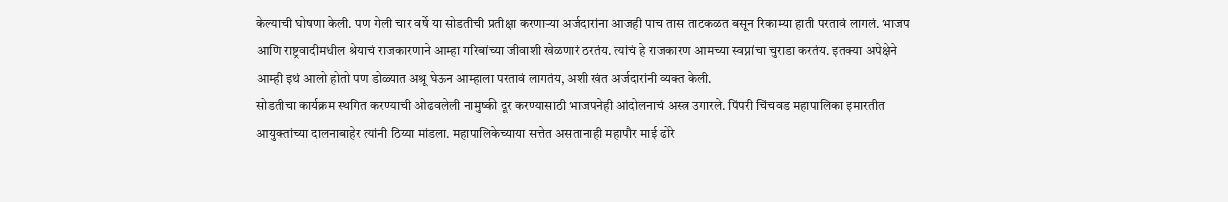केल्याची घोषणा केली. पण गेली चार वर्षे या सोडतीची प्रतीक्षा करणाऱ्या अर्जदारांना आजही पाच तास ताटकळत बसून रिकाम्या हाती परतावं लागलं. भाजप आणि राष्ट्रवादीमधील श्रेयाचं राजकारणाने आम्हा गरिबांच्या जीवाशी खेळणारं ठरतंय. त्यांचं हे राजकारण आमच्या स्वप्नांचा चुराडा करतंय. इतक्या अपेक्षेने आम्ही इथं आलो होतो पण डोळ्यात अश्रू घेऊन आम्हाला परतावं लागतंय, अशी खंत अर्जदारांनी व्यक्त केली.
सोडतीचा कार्यक्रम स्थगित करण्याची ओढवलेली नामुष्की दूर करण्यासाठी भाजपनेही आंदोलनाचं अस्त्र उगारले. पिंपरी चिंचवड महापालिका इमारतीत आयुक्तांच्या दालनाबाहेर त्यांनी ठिय्या मांडला. महापालिकेच्याया सत्तेत असतानाही महापौर माई ढोरे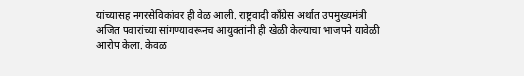यांच्यासह नगरसेविकांवर ही वेळ आली. राष्ट्रवादी काँग्रेस अर्थात उपमुख्यमंत्री अजित पवारांच्या सांगण्यावरूनच आयुक्तांनी ही खेळी केल्याचा भाजपने यावेळी आरोप केला. केवळ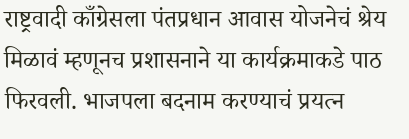राष्ट्रवादी काँग्रेसला पंतप्रधान आवास योजनेचं श्रेय मिळावं म्हणूनच प्रशासनाने या कार्यक्रमाकडे पाठ फिरवली. भाजपला बदनाम करण्याचं प्रयत्न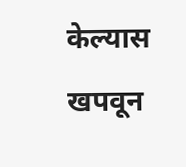केल्यास खपवून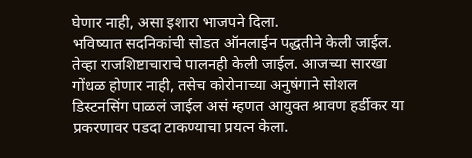घेणार नाही, असा इशारा भाजपने दिला.
भविष्यात सदनिकांची सोडत ऑनलाईन पद्धतीने केली जाईल. तेव्हा राजशिष्टाचाराचे पालनही केली जाईल. आजच्या सारखा गोंधळ होणार नाही, तसेच कोरोनाच्या अनुषंगाने सोशल डिस्टनसिंग पाळलं जाईल असं म्हणत आयुक्त श्रावण हर्डीकर या प्रकरणावर पडदा टाकण्याचा प्रयत्न केला.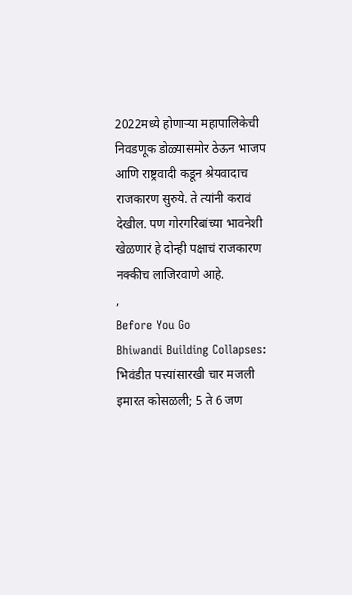2022मध्ये होणाऱ्या महापालिकेची निवडणूक डोळ्यासमोर ठेऊन भाजप आणि राष्ट्रवादी कडून श्रेयवादाच राजकारण सुरुये. ते त्यांनी करावं देखील. पण गोरगरिबांच्या भावनेशी खेळणारं हे दोन्ही पक्षाचं राजकारण नक्कीच लाजिरवाणे आहे.
,
Before You Go
Bhiwandi Building Collapses: भिवंडीत पत्त्यांसारखी चार मजली इमारत कोसळली; 5 ते 6 जण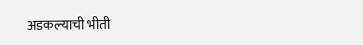अडकल्याची भीती